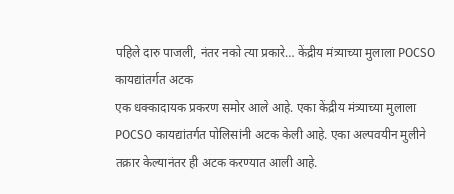पहिले दारु पाजली, नंतर नको त्या प्रकारे… केंद्रीय मंत्र्याच्या मुलाला POCSO कायद्यांतर्गत अटक
एक धक्कादायक प्रकरण समोर आले आहे. एका केंद्रीय मंत्र्याच्या मुलाला POCSO कायद्यांतर्गत पोलिसांनी अटक केली आहे. एका अल्पवयीन मुलीने तक्रार केल्यानंतर ही अटक करण्यात आली आहे.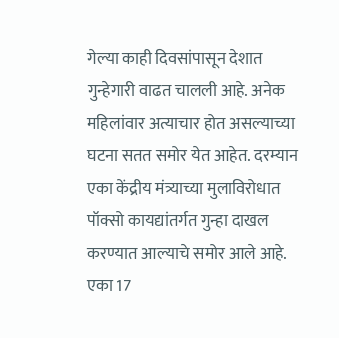गेल्या काही दिवसांपासून देशात गुन्हेगारी वाढत चालली आहे. अनेक महिलांवार अत्याचार होत असल्याच्या घटना सतत समोर येत आहेत. दरम्यान एका केंद्रीय मंत्र्याच्या मुलाविरोधात पॉक्सो कायद्यांतर्गत गुन्हा दाखल करण्यात आल्याचे समोर आले आहे. एका 17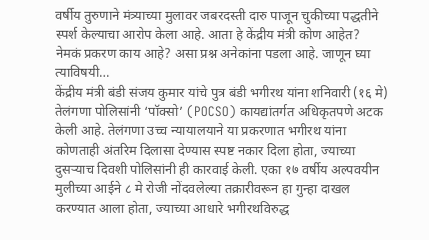वर्षीय तुरुणाने मंत्र्याच्या मुलावर जबरदस्ती दारु पाजून चुकीच्या पद्धतीने स्पर्श केल्याचा आरोप केला आहे. आता हे केंद्रीय मंत्री कोण आहेत? नेमकं प्रकरण काय आहे? असा प्रश्न अनेकांना पडला आहे. जाणून घ्या त्याविषयी…
केंद्रीय मंत्री बंडी संजय कुमार यांचे पुत्र बंडी भगीरथ यांना शनिवारी (१६ मे) तेलंगणा पोलिसांनी ‘पॉक्सो’ (POCSO) कायद्यांतर्गत अधिकृतपणे अटक केली आहे. तेलंगणा उच्च न्यायालयाने या प्रकरणात भगीरथ यांना कोणताही अंतरिम दिलासा देण्यास स्पष्ट नकार दिला होता, ज्याच्या दुसऱ्याच दिवशी पोलिसांनी ही कारवाई केली. एका १७ वर्षीय अल्पवयीन मुलीच्या आईने ८ मे रोजी नोंदवलेल्या तक्रारीवरून हा गुन्हा दाखल करण्यात आला होता, ज्याच्या आधारे भगीरथविरुद्ध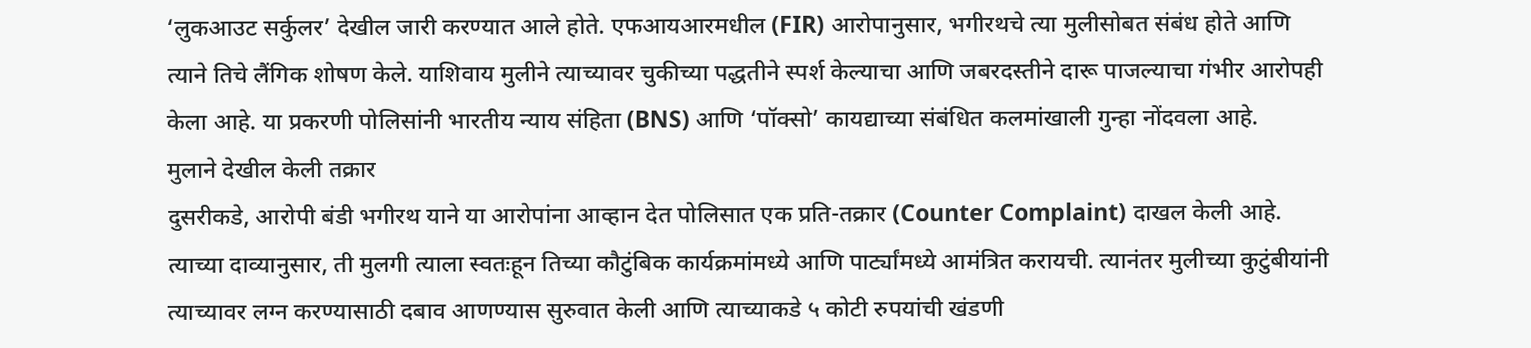‘लुकआउट सर्कुलर’ देखील जारी करण्यात आले होते. एफआयआरमधील (FIR) आरोपानुसार, भगीरथचे त्या मुलीसोबत संबंध होते आणि त्याने तिचे लैंगिक शोषण केले. याशिवाय मुलीने त्याच्यावर चुकीच्या पद्धतीने स्पर्श केल्याचा आणि जबरदस्तीने दारू पाजल्याचा गंभीर आरोपही केला आहे. या प्रकरणी पोलिसांनी भारतीय न्याय संहिता (BNS) आणि ‘पॉक्सो’ कायद्याच्या संबंधित कलमांखाली गुन्हा नोंदवला आहे.
मुलाने देखील केली तक्रार
दुसरीकडे, आरोपी बंडी भगीरथ याने या आरोपांना आव्हान देत पोलिसात एक प्रति-तक्रार (Counter Complaint) दाखल केली आहे. त्याच्या दाव्यानुसार, ती मुलगी त्याला स्वतःहून तिच्या कौटुंबिक कार्यक्रमांमध्ये आणि पार्ट्यांमध्ये आमंत्रित करायची. त्यानंतर मुलीच्या कुटुंबीयांनी त्याच्यावर लग्न करण्यासाठी दबाव आणण्यास सुरुवात केली आणि त्याच्याकडे ५ कोटी रुपयांची खंडणी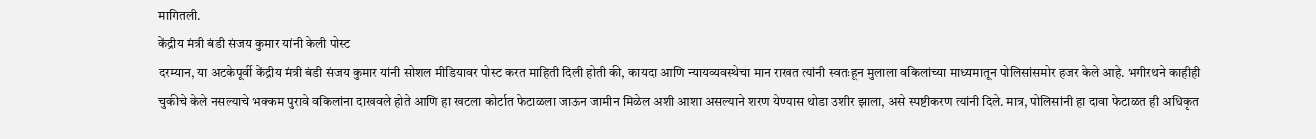मागितली.
केंद्रीय मंत्री बंडी संजय कुमार यांनी केली पोस्ट
दरम्यान, या अटकेपूर्वी केंद्रीय मंत्री बंडी संजय कुमार यांनी सोशल मीडियावर पोस्ट करत माहिती दिली होती की, कायदा आणि न्यायव्यवस्थेचा मान राखत त्यांनी स्वतःहून मुलाला वकिलांच्या माध्यमातून पोलिसांसमोर हजर केले आहे. भगीरथने काहीही चुकीचे केले नसल्याचे भक्कम पुरावे वकिलांना दाखवले होते आणि हा खटला कोर्टात फेटाळला जाऊन जामीन मिळेल अशी आशा असल्याने शरण येण्यास थोडा उशीर झाला, असे स्पष्टीकरण त्यांनी दिले. मात्र, पोलिसांनी हा दावा फेटाळत ही अधिकृत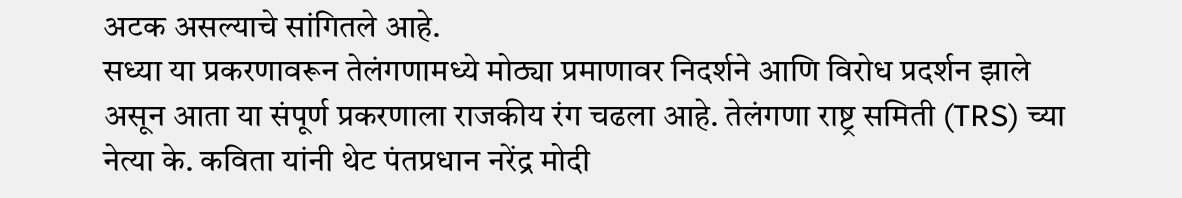अटक असल्याचे सांगितले आहे.
सध्या या प्रकरणावरून तेलंगणामध्ये मोठ्या प्रमाणावर निदर्शने आणि विरोध प्रदर्शन झाले असून आता या संपूर्ण प्रकरणाला राजकीय रंग चढला आहे. तेलंगणा राष्ट्र समिती (TRS) च्या नेत्या के. कविता यांनी थेट पंतप्रधान नरेंद्र मोदी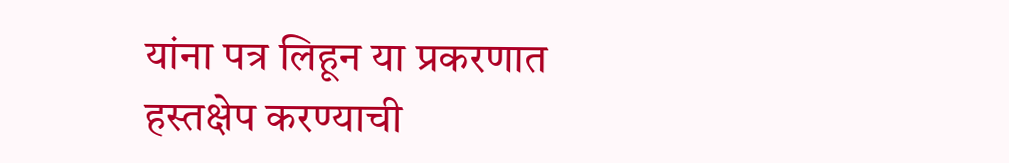यांना पत्र लिहून या प्रकरणात हस्तक्षेप करण्याची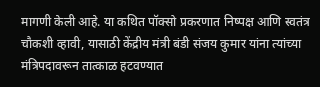मागणी केली आहे. या कथित पॉक्सो प्रकरणात निष्पक्ष आणि स्वतंत्र चौकशी व्हावी, यासाठी केंद्रीय मंत्री बंडी संजय कुमार यांना त्यांच्या मंत्रिपदावरून तात्काळ हटवण्यात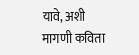यावे, अशी मागणी कविता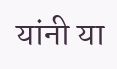यांनी या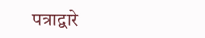पत्राद्वारे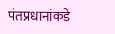पंतप्रधानांकडे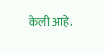केली आहे.